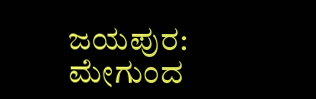ಜಯಪುರ: ಮೇಗುಂದ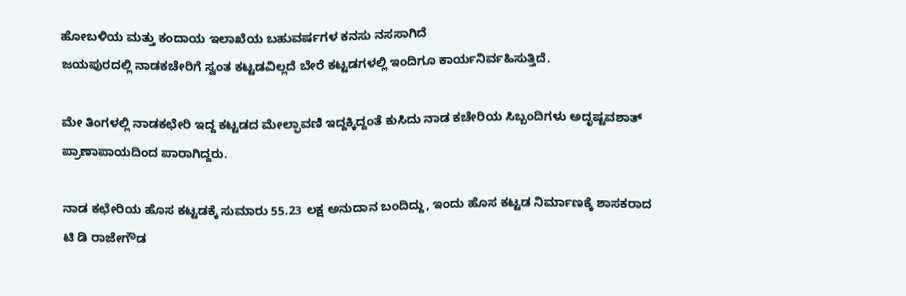ಹೋಬಳಿಯ ಮತ್ತು ಕಂದಾಯ ಇಲಾಖೆಯ ಬಹುವರ್ಷಗಳ ಕನಸು ನಸಸಾಗಿದೆ
ಜಯಪುರದಲ್ಲಿ ನಾಡಕಚೇರಿಗೆ ಸ್ವಂತ ಕಟ್ಟಡವಿಲ್ಲದೆ ಬೇರೆ ಕಟ್ಟಡಗಳಲ್ಲಿ ಇಂದಿಗೂ ಕಾರ್ಯನಿರ್ವಹಿಸುತ್ತಿದೆ.

ಮೇ ತಿಂಗಳಲ್ಲಿ ನಾಡಕಛೇರಿ ಇದ್ದ ಕಟ್ಟಡದ ಮೇಲ್ಫಾವಣಿ ಇದ್ದಕ್ಕಿದ್ದಂತೆ ಕುಸಿದು ನಾಡ ಕಚೇರಿಯ ಸಿಬ್ಬಂದಿಗಳು ಅದೃಷ್ಟವಶಾತ್ ಪ್ರಾಣಾಪಾಯದಿಂದ ಪಾರಾಗಿದ್ದರು.

ನಾಡ ಕಛೇರಿಯ ಹೊಸ ಕಟ್ಟಡಕ್ಕೆ ಸುಮಾರು 55.23 ಲಕ್ಷ ಅನುದಾನ ಬಂದಿದ್ದು, ಇಂದು ಹೊಸ ಕಟ್ಟಡ ನಿರ್ಮಾಣಕ್ಕೆ ಶಾಸಕರಾದ ಟಿ ಡಿ ರಾಜೇಗೌಡ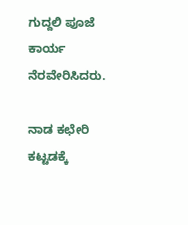ಗುದ್ದಲಿ ಪೂಜೆ ಕಾರ್ಯ ನೆರವೇರಿಸಿದರು.

ನಾಡ ಕಛೇರಿ ಕಟ್ಟಡಕ್ಕೆ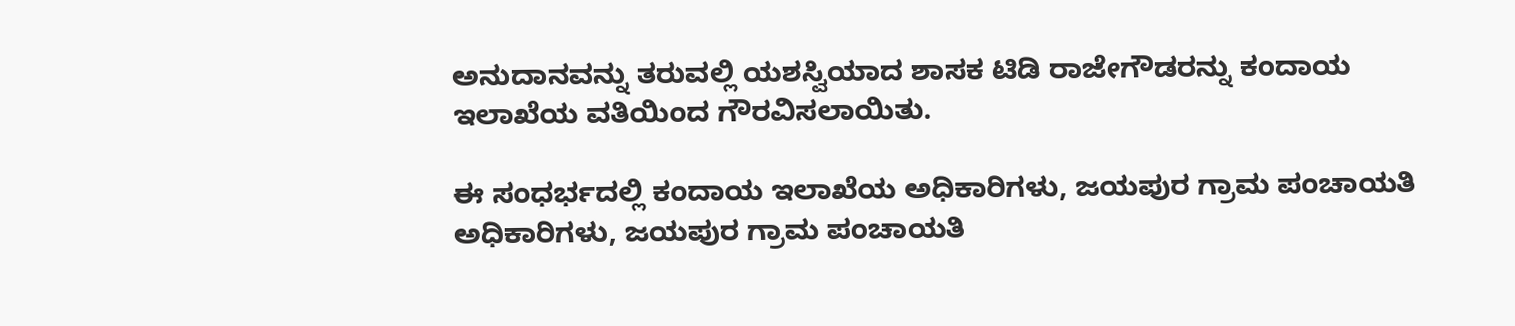ಅನುದಾನವನ್ನು ತರುವಲ್ಲಿ ಯಶಸ್ವಿಯಾದ ಶಾಸಕ ಟಿಡಿ ರಾಜೇಗೌಡರನ್ನು ಕಂದಾಯ ಇಲಾಖೆಯ ವತಿಯಿಂದ ಗೌರವಿಸಲಾಯಿತು.

ಈ ಸಂಧರ್ಭದಲ್ಲಿ ಕಂದಾಯ ಇಲಾಖೆಯ ಅಧಿಕಾರಿಗಳು, ಜಯಪುರ ಗ್ರಾಮ ಪಂಚಾಯತಿ ಅಧಿಕಾರಿಗಳು, ಜಯಪುರ ಗ್ರಾಮ ಪಂಚಾಯತಿ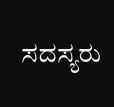ಸದಸ್ಯರು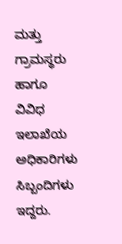ಮತ್ತು ಗ್ರಾಮಸ್ಥರು ಹಾಗೂ ವಿವಿಧ ಇಲಾಖೆಯ ಅಧಿಕಾರಿಗಳು ಸಿಬ್ಬಂದಿಗಳು ಇದ್ದರು.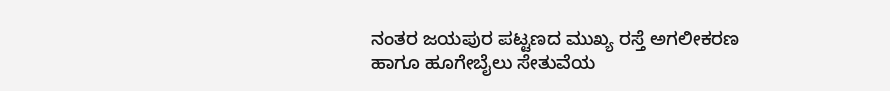ನಂತರ ಜಯಪುರ ಪಟ್ಟಣದ ಮುಖ್ಯ ರಸ್ತೆ ಅಗಲೀಕರಣ ಹಾಗೂ ಹೂಗೇಬೈಲು ಸೇತುವೆಯ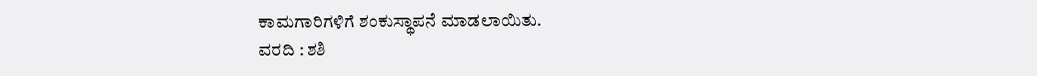ಕಾಮಗಾರಿಗಳಿಗೆ ಶಂಕುಸ್ಥಾಪನೆ ಮಾಡಲಾಯಿತು.
ವರದಿ : ಶಶಿ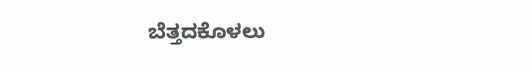ಬೆತ್ತದಕೊಳಲು